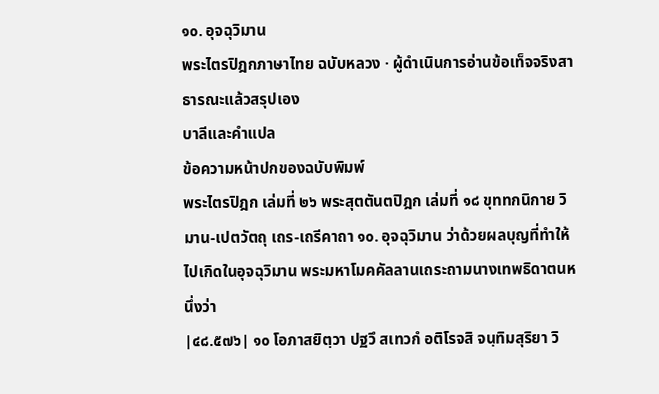๑๐. อุจฉุวิมาน
พระไตรปิฎกภาษาไทย ฉบับหลวง · ผู้ดำเนินการอ่านข้อเท็จจริงสาธารณะแล้วสรุปเอง
บาลีและคำแปล
ข้อความหน้าปกของฉบับพิมพ์
พระไตรปิฎก เล่มที่ ๒๖ พระสุตตันตปิฎก เล่มที่ ๑๘ ขุททกนิกาย วิมาน-เปตวัตถุ เถร-เถรีคาถา ๑๐. อุจฉุวิมาน ว่าด้วยผลบุญที่ทำให้ไปเกิดในอุจฉุวิมาน พระมหาโมคคัลลานเถระถามนางเทพธิดาตนหนึ่งว่า
|๔๘.๕๗๖| ๑๐ โอภาสยิตฺวา ปฐวึ สเทวกํ อติโรจสิ จนฺทิมสุริยา วิ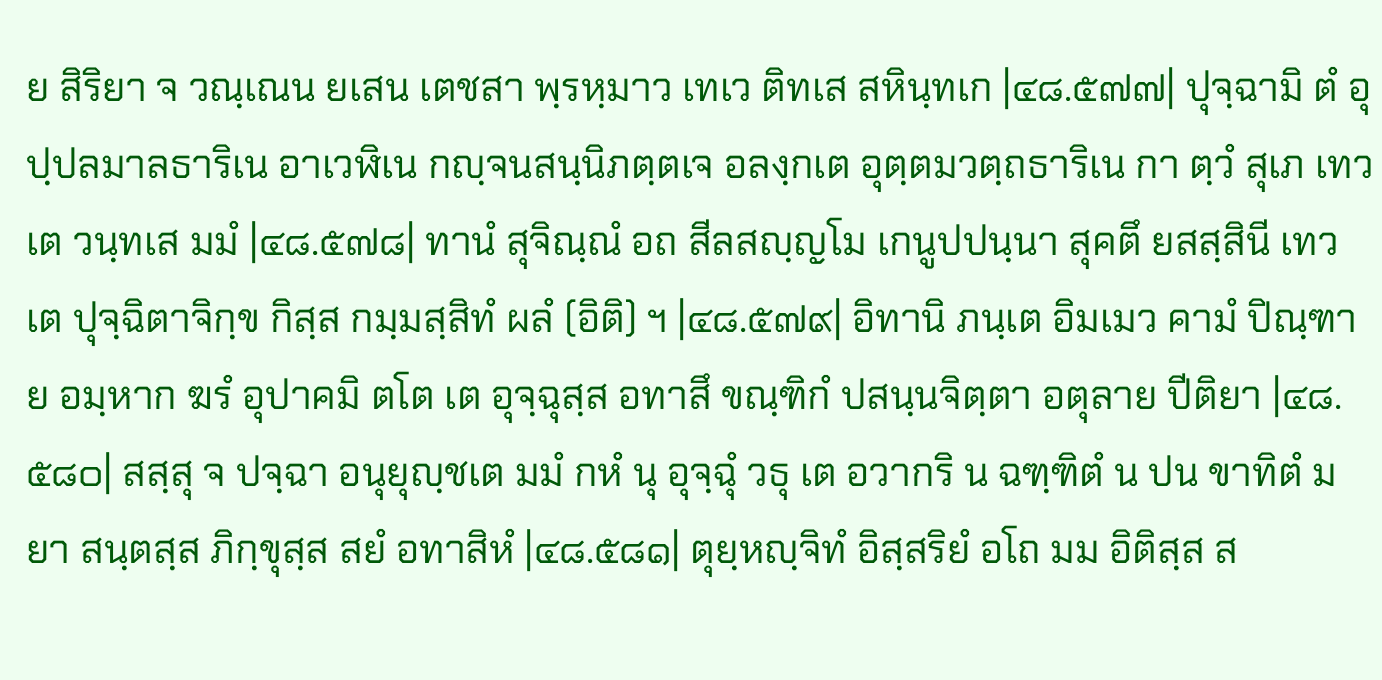ย สิริยา จ วณฺเณน ยเสน เตชสา พฺรหฺมาว เทเว ติทเส สหินฺทเก |๔๘.๕๗๗| ปุจฺฉามิ ตํ อุปฺปลมาลธาริเน อาเวฬิเน กญฺจนสนฺนิภตฺตเจ อลงฺกเต อุตฺตมวตฺถธาริเน กา ตฺวํ สุเภ เทวเต วนฺทเส มมํ |๔๘.๕๗๘| ทานํ สุจิณฺณํ อถ สีลสญฺญโม เกนูปปนฺนา สุคตึ ยสสฺสินี เทวเต ปุจฺฉิตาจิกฺข กิสฺส กมฺมสฺสิทํ ผลํ (อิติ) ฯ |๔๘.๕๗๙| อิทานิ ภนฺเต อิมเมว คามํ ปิณฺฑาย อมฺหาก ฆรํ อุปาคมิ ตโต เต อุจฺฉุสฺส อทาสึ ขณฺฑิกํ ปสนฺนจิตฺตา อตุลาย ปีติยา |๔๘.๕๘๐| สสฺสุ จ ปจฺฉา อนุยุญฺชเต มมํ กหํ นุ อุจฺฉุํ วธุ เต อวากริ น ฉฑฺฑิตํ น ปน ขาทิตํ มยา สนฺตสฺส ภิกฺขุสฺส สยํ อทาสิหํ |๔๘.๕๘๑| ตุยฺหญฺจิทํ อิสฺสริยํ อโถ มม อิติสฺส ส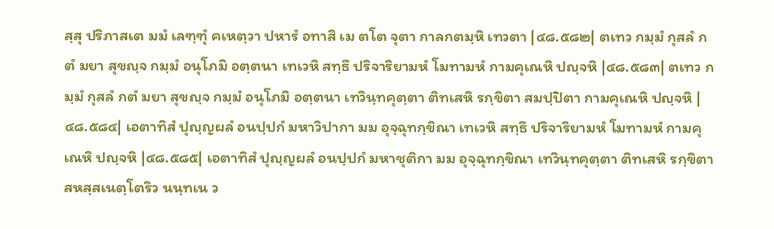สฺสุ ปริภาสเต มมํ เลฑฺฑุํ คเหตฺวา ปหารํ อทาสิ เม ตโต จุตา กาลกตมฺหิ เทวตา |๔๘.๕๘๒| ตเทว กมฺมํ กุสลํ กตํ มยา สุขญฺจ กมฺมํ อนุโภมิ อตฺตนา เทเวหิ สทฺธึ ปริจาริยามหํ โมทามหํ กามคุเณหิ ปญฺจหิ |๔๘.๕๘๓| ตเทว กมฺมํ กุสลํ กตํ มยา สุขญฺจ กมฺมํ อนุโภมิ อตฺตนา เทวินฺทคุตฺตา ติทเสหิ รกฺขิตา สมปฺปิตา กามคุเณหิ ปญฺจหิ |๔๘.๕๘๔| เอตาทิสํ ปุญฺญผลํ อนปฺปกํ มหาวิปากา มม อุจฺฉุทกฺขิณา เทเวหิ สทฺธึ ปริจาริยามหํ โมทามหํ กามคุเณหิ ปญฺจหิ |๔๘.๕๘๕| เอตาทิสํ ปุญฺญผลํ อนปฺปกํ มหาชุติกา มม อุจฺฉุทกฺขิณา เทวินฺทคุตฺตา ติทเสหิ รกฺขิตา สหสฺสเนตฺโตริว นนฺทเน ว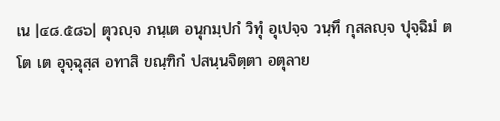เน |๔๘.๕๘๖| ตุวญฺจ ภนฺเต อนุกมฺปกํ วิทุํ อุเปจฺจ วนฺทึ กุสลญฺจ ปุจฺฉิมํ ตโต เต อุจฺฉุสฺส อทาสิ ขณฺฑิกํ ปสนฺนจิตฺตา อตุลาย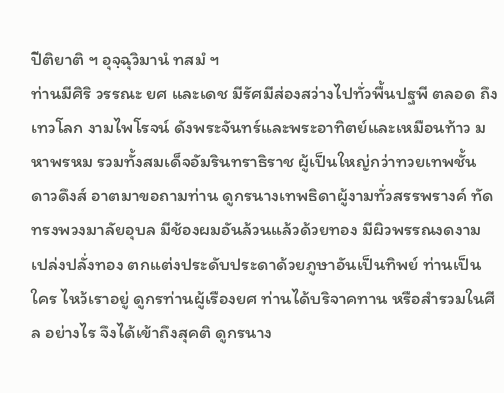ปีติยาติ ฯ อุจฺฉุวิมานํ ทสมํ ฯ
ท่านมีศิริ วรรณะ ยศ และเดช มีรัศมีส่องสว่างไปทั่วพื้นปฐพี ตลอด ถึงเทวโลก งามไพโรจน์ ดังพระจันทร์และพระอาทิตย์และเหมือนท้าว มหาพรหม รวมทั้งสมเด็จอัมรินทราธิราช ผู้เป็นใหญ่กว่าทวยเทพชั้น ดาวดึงส์ อาตมาขอถามท่าน ดูกรนางเทพธิดาผู้งามทั่วสรรพรางค์ ทัด ทรงพวงมาลัยอุบล มีช้องผมอันล้วนแล้วด้วยทอง มีผิวพรรณงดงาม เปล่งปลั่งทอง ตกแต่งประดับประดาด้วยภูษาอันเป็นทิพย์ ท่านเป็นใคร ไหว้เราอยู่ ดูกรท่านผู้เรืองยศ ท่านได้บริจาคทาน หรือสำรวมในศีล อย่างไร จึงได้เข้าถึงสุคติ ดูกรนาง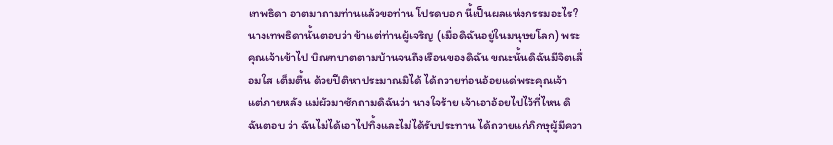เทพธิดา อาตมาถามท่านแล้วขอท่าน โปรดบอก นี้เป็นผลแห่งกรรมอะไร? นางเทพธิดานั้นตอบว่า ข้าแต่ท่านผู้เจริญ (เมื่อดิฉันอยู่ในมนุษยโลก) พระคุณเจ้าเข้าไป บิณฑบาตตามบ้านจนถึงเรือนของดิฉัน ขณะนั้นดิฉันมีจิตเลื่อมใส เต็มตื้น ด้วยปีติหาประมาณมิได้ ได้ถวายท่อนอ้อยแด่พระคุณเจ้า แต่ภายหลัง แม่ผัวมาซักถามดิฉันว่า นางใจร้าย เจ้าเอาอ้อยไปไว้ที่ไหน ดิฉันตอบ ว่า ฉันไม่ได้เอาไปทิ้งและไม่ได้รับประทาน ได้ถวายแก่ภิกษุผู้มีควา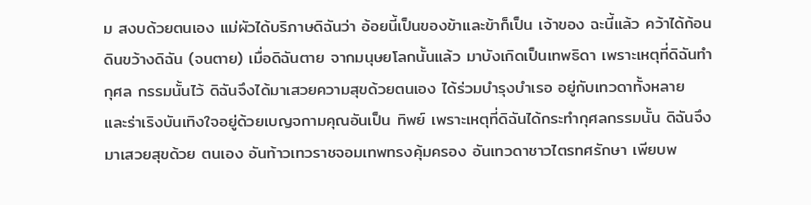ม สงบด้วยตนเอง แม่ผัวได้บริภาษดิฉันว่า อ้อยนี้เป็นของข้าและข้าก็เป็น เจ้าของ ฉะนี้แล้ว คว้าได้ก้อนดินขว้างดิฉัน (จนตาย) เมื่อดิฉันตาย จากมนุษยโลกนั้นแล้ว มาบังเกิดเป็นเทพธิดา เพราะเหตุที่ดิฉันทำกุศล กรรมนั้นไว้ ดิฉันจึงได้มาเสวยความสุขด้วยตนเอง ได้ร่วมบำรุงบำเรอ อยู่กับเทวดาทั้งหลาย และร่าเริงบันเทิงใจอยู่ด้วยเบญจกามคุณอันเป็น ทิพย์ เพราะเหตุที่ดิฉันได้กระทำกุศลกรรมนั้น ดิฉันจึงมาเสวยสุขด้วย ตนเอง อันท้าวเทวราชจอมเทพทรงคุ้มครอง อันเทวดาชาวไตรทศรักษา เพียบพ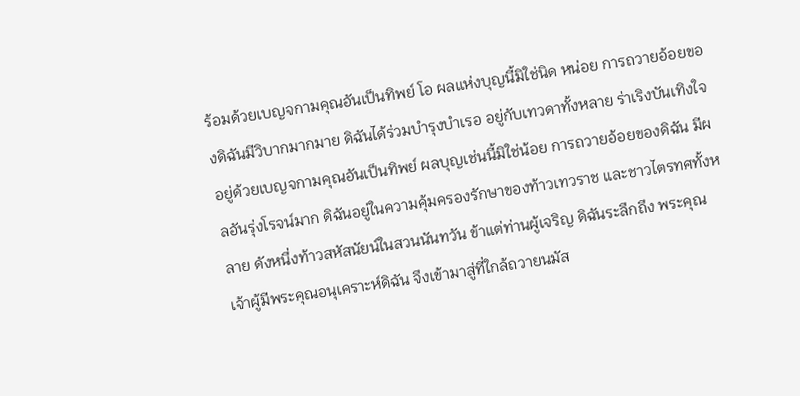ร้อมด้วยเบญจกามคุณอันเป็นทิพย์ โอ ผลแห่งบุญนี้มิใช่นิด หน่อย การถวายอ้อยของดิฉันมีวิบากมากมาย ดิฉันได้ร่วมบำรุงบำเรอ อยู่กับเทวดาทั้งหลาย ร่าเริงบันเทิงใจอยู่ด้วยเบญจกามคุณอันเป็นทิพย์ ผลบุญเช่นนี้มิใช่น้อย การถวายอ้อยของดิฉัน มีผลอันรุ่งโรจน์มาก ดิฉันอยู่ในความคุ้มครองรักษาของท้าวเทวราช และชาวไตรทศทั้งหลาย ดังหนึ่งท้าวสหัสนัยน์ในสวนนันทวัน ข้าแต่ท่านผู้เจริญ ดิฉันระลึกถึง พระคุณเจ้าผู้มีพระคุณอนุเคราะห์ดิฉัน จึงเข้ามาสู่ที่ใกล้ถวายนมัส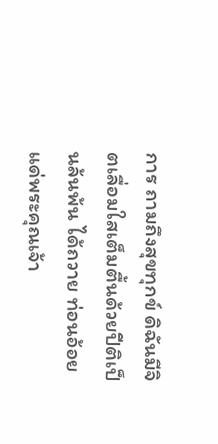การ ถามถึงสุขทุกข์ ดิฉันมีจิตเลื่อมใสเต็มตื้นด้วยปีติเป็นล้นพ้น ได้ถวาย ท่อนอ้อยแด่พระคุณเจ้า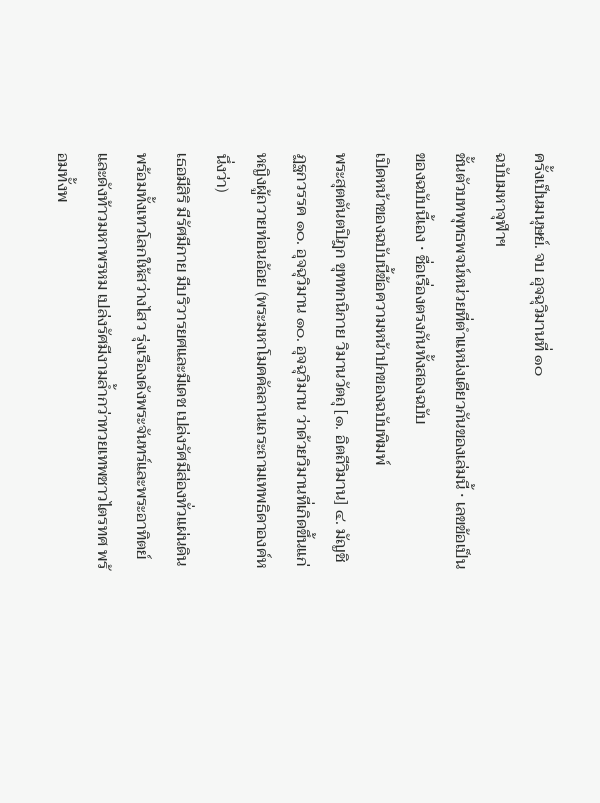ครั้งเป็นมนุษย์. จบ อุจฉุวิมานที่ ๑๐
ฉบับมหาจุฬาฯ
ชั้นตัวบทพุทธพจน์หน่วยที่ตำแหน่งเดียวกันของเล่มนี้ · เลขข้อเป็นของฉบับนี้เอง · ชื่อเรื่องตรงกันทั้งสองฉบับ
เปิดหน้าของฉบับนี้ข้อความหน้าปกของฉบับพิมพ์
พระสุตตันตปิฎก ขุททกนิกาย วิมานวัตถุ [๑. อิตถีวิมาน] ๔. มัญชิฏฐกวรรค ๑๐. อุจฉุวิมาน ๑๐. อุจฉุวิมาน ว่าด้วยวิมานที่เกิดขึ้นแก่หญิงผู้ถวายท่อนอ้อย (พระมหาโมคคัลลานเถระถามเทพธิดาองค์หนึ่งว่า)
เธอมีสิริ มีรัศมีกาย มีบริวารยศและมีเดช เปล่งรัศมีส่องทั่วแผ่นดินพร้อมทั้งเทวโลกให้สว่างไสว รุ่งเรืองดังพระจันทร์และพระอาทิตย์ และดังท้าวมหาพรหม เปล่งรัศมีงามล้ำกว่าทวยเทพชาวไตรทศ พร้อมทั้งพ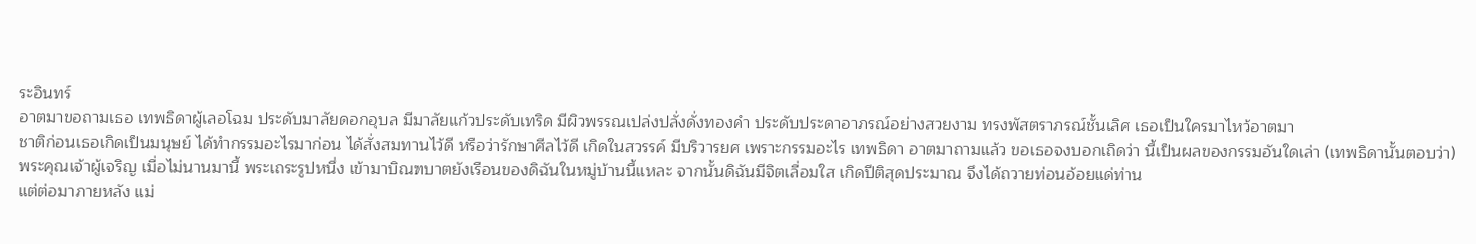ระอินทร์
อาตมาขอถามเธอ เทพธิดาผู้เลอโฉม ประดับมาลัยดอกอุบล มีมาลัยแก้วประดับเทริด มีผิวพรรณเปล่งปลั่งดั่งทองคำ ประดับประดาอาภรณ์อย่างสวยงาม ทรงพัสตราภรณ์ชั้นเลิศ เธอเป็นใครมาไหว้อาตมา
ชาติก่อนเธอเกิดเป็นมนุษย์ ได้ทำกรรมอะไรมาก่อน ได้สั่งสมทานไว้ดี หรือว่ารักษาศีลไว้ดี เกิดในสวรรค์ มีบริวารยศ เพราะกรรมอะไร เทพธิดา อาตมาถามแล้ว ขอเธอจงบอกเถิดว่า นี้เป็นผลของกรรมอันใดเล่า (เทพธิดานั้นตอบว่า)
พระคุณเจ้าผู้เจริญ เมื่อไม่นานมานี้ พระเถระรูปหนึ่ง เข้ามาบิณฑบาตยังเรือนของดิฉันในหมู่บ้านนี้แหละ จากนั้นดิฉันมีจิตเลื่อมใส เกิดปีติสุดประมาณ จึงได้ถวายท่อนอ้อยแด่ท่าน
แต่ต่อมาภายหลัง แม่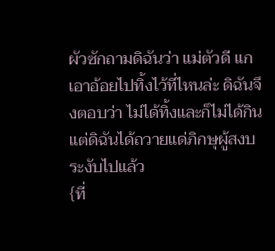ผัวซักถามดิฉันว่า แม่ตัวดี แกเอาอ้อยไปทิ้งไว้ที่ไหนล่ะ ดิฉันจึงตอบว่า ไม่ได้ทิ้งและก็ไม่ได้กิน แต่ดิฉันได้ถวายแด่ภิกษุผู้สงบระงับไปแล้ว
{ที่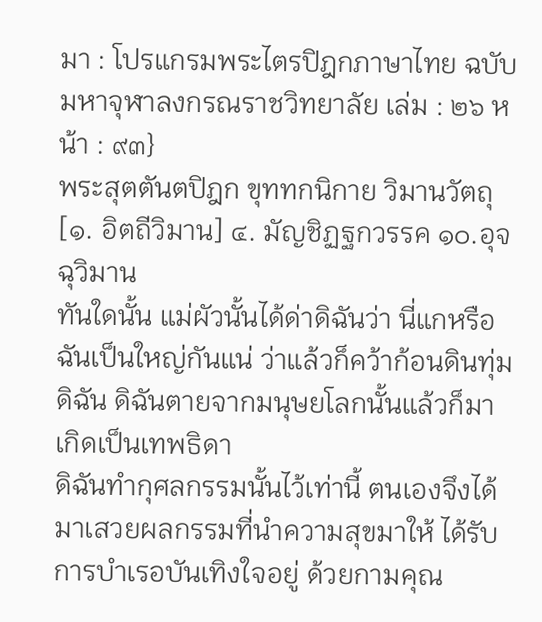มา : โปรแกรมพระไตรปิฎกภาษาไทย ฉบับมหาจุฬาลงกรณราชวิทยาลัย เล่ม : ๒๖ หน้า : ๙๓}
พระสุตตันตปิฎก ขุททกนิกาย วิมานวัตถุ [๑. อิตถีวิมาน] ๔. มัญชิฏฐกวรรค ๑๐.อุจฉุวิมาน
ทันใดนั้น แม่ผัวนั้นได้ด่าดิฉันว่า นี่แกหรือฉันเป็นใหญ่กันแน่ ว่าแล้วก็คว้าก้อนดินทุ่มดิฉัน ดิฉันตายจากมนุษยโลกนั้นแล้วก็มาเกิดเป็นเทพธิดา
ดิฉันทำกุศลกรรมนั้นไว้เท่านี้ ตนเองจึงได้มาเสวยผลกรรมที่นำความสุขมาให้ ได้รับการบำเรอบันเทิงใจอยู่ ด้วยกามคุณ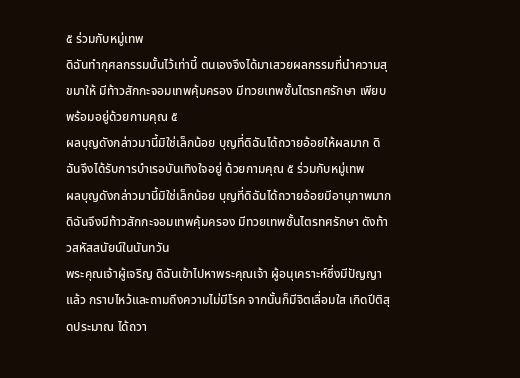๕ ร่วมกับหมู่เทพ
ดิฉันทำกุศลกรรมนั้นไว้เท่านี้ ตนเองจึงได้มาเสวยผลกรรมที่นำความสุขมาให้ มีท้าวสักกะจอมเทพคุ้มครอง มีทวยเทพชั้นไตรทศรักษา เพียบพร้อมอยู่ด้วยกามคุณ ๕
ผลบุญดังกล่าวมานี้มิใช่เล็กน้อย บุญที่ดิฉันได้ถวายอ้อยให้ผลมาก ดิฉันจึงได้รับการบำเรอบันเทิงใจอยู่ ด้วยกามคุณ ๕ ร่วมกับหมู่เทพ
ผลบุญดังกล่าวมานี้มิใช่เล็กน้อย บุญที่ดิฉันได้ถวายอ้อยมีอานุภาพมาก ดิฉันจึงมีท้าวสักกะจอมเทพคุ้มครอง มีทวยเทพชั้นไตรทศรักษา ดังท้าวสหัสสนัยน์ในนันทวัน
พระคุณเจ้าผู้เจริญ ดิฉันเข้าไปหาพระคุณเจ้า ผู้อนุเคราะห์ซึ่งมีปัญญาแล้ว กราบไหว้และถามถึงความไม่มีโรค จากนั้นก็มีจิตเลื่อมใส เกิดปีติสุดประมาณ ได้ถวา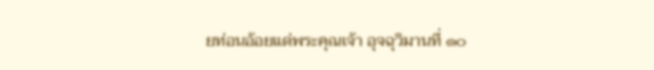ยท่อนอ้อยแด่พระคุณเจ้า อุจฉุวิมานที่ ๑๐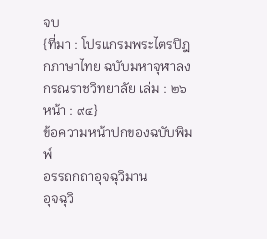จบ
{ที่มา : โปรแกรมพระไตรปิฎกภาษาไทย ฉบับมหาจุฬาลงกรณราชวิทยาลัย เล่ม : ๒๖ หน้า : ๙๔}
ข้อความหน้าปกของฉบับพิมพ์
อรรถกถาอุจฉุวิมาน
อุจฉุวิ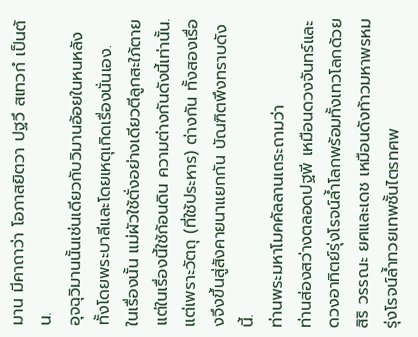มาน มีคาถาว่า โอภาสยิตวา ปฐวึ สเทวกํ เป็นต้น.
อุจฉุวิมานนั้นเช่นเดียวกับวิมานอ้อยในหนหลัง ทั้งโดยพระบาลีและโดยเหตุเกิดเรื่องนั่นเอง.
ในเรื่องนั้น แม่ผัวใช้ตั่งอย่างเดียวตีลูกสะใภ้ตาย แต่ในเรื่องนี้ใช้ก้อนดิน ความต่างกันดังนี้เท่านั้น. แต่เพราะวัตถุ (ที่ใช้ประหาร) ต่างกัน ทั้งสองเรื่องจึงขึ้นสู่สังคายนาแยกกัน บัณฑิตพึงทราบดังนี้.
ท่านพระมหาโมคคัลลานเถระถามว่า
ท่านส่องสว่างตลอดปฐพี เหมือนดวงจันทร์และดวงอาทิตย์รุ่งโรจน์ล้ำโลกพร้อมทั้งเทวโลกด้วยสิริ วรรณะ ยศและเดช เหมือนดังท้าวมหาพรหมรุ่งโรจน์ล้ำทวยเทพชั้นไตรทศพ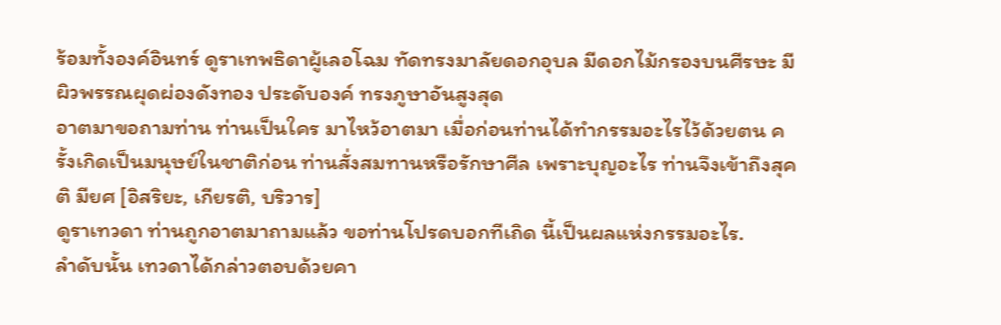ร้อมทั้งองค์อินทร์ ดูราเทพธิดาผู้เลอโฉม ทัดทรงมาลัยดอกอุบล มีดอกไม้กรองบนศีรษะ มีผิวพรรณผุดผ่องดังทอง ประดับองค์ ทรงภูษาอันสูงสุด
อาตมาขอถามท่าน ท่านเป็นใคร มาไหว้อาตมา เมื่อก่อนท่านได้ทำกรรมอะไรไว้ด้วยตน ครั้งเกิดเป็นมนุษย์ในชาติก่อน ท่านสั่งสมทานหรือรักษาศีล เพราะบุญอะไร ท่านจึงเข้าถึงสุคติ มียศ [อิสริยะ, เกียรติ, บริวาร]
ดูราเทวดา ท่านถูกอาตมาถามแล้ว ขอท่านโปรดบอกทีเถิด นี้เป็นผลแห่งกรรมอะไร.
ลำดับนั้น เทวดาได้กล่าวตอบด้วยคา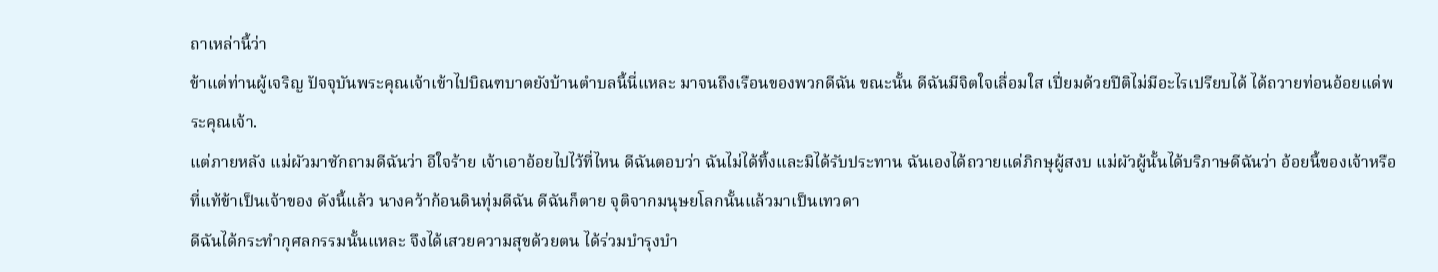ถาเหล่านี้ว่า
ข้าแต่ท่านผู้เจริญ ปัจจุบันพระคุณเจ้าเข้าไปบิณฑบาตยังบ้านตำบลนี้นี่แหละ มาจนถึงเรือนของพวกดีฉัน ขณะนั้น ดีฉันมีจิตใจเลื่อมใส เปี่ยมด้วยปีติไม่มีอะไรเปรียบได้ ได้ถวายท่อนอ้อยแด่พระคุณเจ้า.
แต่ภายหลัง แม่ผัวมาซักถามดีฉันว่า อีใจร้าย เจ้าเอาอ้อยไปไว้ที่ไหน ดีฉันตอบว่า ฉันไม่ได้ทิ้งและมิได้รับประทาน ฉันเองได้ถวายแด่ภิกษุผู้สงบ แม่ผัวผู้นั้นได้บริภาษดีฉันว่า อ้อยนี้ของเจ้าหรือ ที่แท้ข้าเป็นเจ้าของ ดังนี้แล้ว นางคว้าก้อนดินทุ่มดีฉัน ดีฉันก็ตาย จุติจากมนุษยโลกนั้นแล้วมาเป็นเทวดา
ดีฉันได้กระทำกุศลกรรมนั้นแหละ จึงได้เสวยความสุขด้วยตน ได้ร่วมบำรุงบำ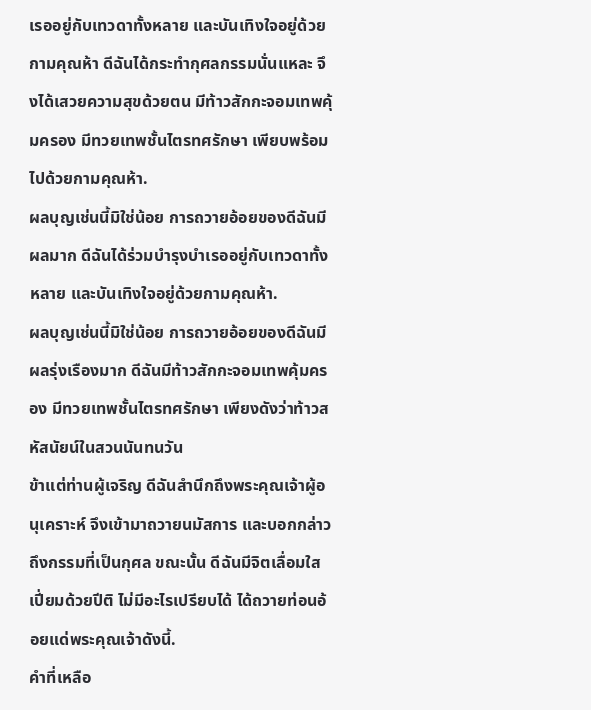เรออยู่กับเทวดาทั้งหลาย และบันเทิงใจอยู่ด้วยกามคุณห้า ดีฉันได้กระทำกุศลกรรมนั่นแหละ จึงได้เสวยความสุขด้วยตน มีท้าวสักกะจอมเทพคุ้มครอง มีทวยเทพชั้นไตรทศรักษา เพียบพร้อมไปด้วยกามคุณห้า.
ผลบุญเช่นนี้มิใช่น้อย การถวายอ้อยของดีฉันมีผลมาก ดีฉันได้ร่วมบำรุงบำเรออยู่กับเทวดาทั้งหลาย และบันเทิงใจอยู่ด้วยกามคุณห้า.
ผลบุญเช่นนี้มิใช่น้อย การถวายอ้อยของดีฉันมีผลรุ่งเรืองมาก ดีฉันมีท้าวสักกะจอมเทพคุ้มครอง มีทวยเทพชั้นไตรทศรักษา เพียงดังว่าท้าวสหัสนัยน์ในสวนนันทนวัน
ข้าแต่ท่านผู้เจริญ ดีฉันสำนึกถึงพระคุณเจ้าผู้อนุเคราะห์ จึงเข้ามาถวายนมัสการ และบอกกล่าวถึงกรรมที่เป็นกุศล ขณะนั้น ดีฉันมีจิตเลื่อมใส เปี่ยมด้วยปีติ ไม่มีอะไรเปรียบได้ ได้ถวายท่อนอ้อยแด่พระคุณเจ้าดังนี้.
คำที่เหลือ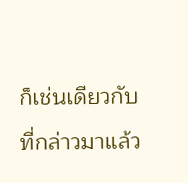ก็เช่นเดียวกับที่กล่าวมาแล้ว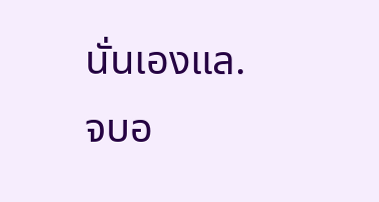นั่นเองแล.
จบอ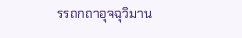รรถกถาอุจฉุวิมาน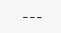---